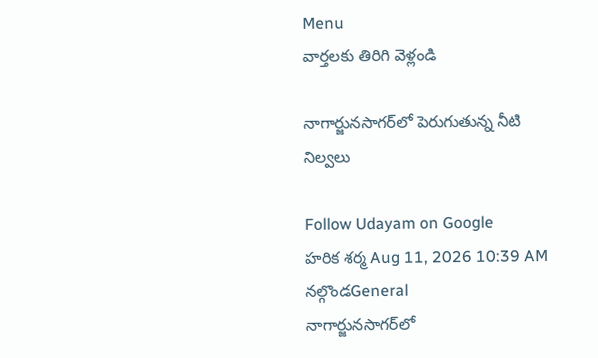Menu
వార్తలకు తిరిగి వెళ్లండి

నాగార్జునసాగర్‌లో పెరుగుతున్న నీటి నిల్వలు

Follow Udayam on Google
హరిక శర్మ Aug 11, 2026 10:39 AM నల్గొండGeneral
నాగార్జునసాగర్‌లో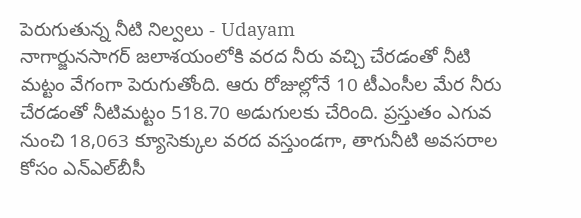పెరుగుతున్న నీటి నిల్వలు - Udayam
నాగార్జునసాగర్ జలాశయంలోకి వరద నీరు వచ్చి చేరడంతో నీటి మట్టం వేగంగా పెరుగుతోంది. ఆరు రోజుల్లోనే 10 టీఎంసీల మేర నీరు చేరడంతో నీటిమట్టం 518.70 అడుగులకు చేరింది. ప్రస్తుతం ఎగువ నుంచి 18,063 క్యూసెక్కుల వరద వస్తుండగా, తాగునీటి అవసరాల కోసం ఎన్‌ఎల్‌బీసీ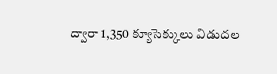ద్వారా 1,350 క్యూసెక్కులు విడుదల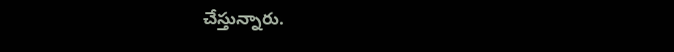చేస్తున్నారు.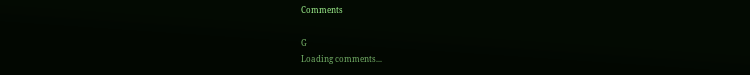Comments

G
Loading comments...